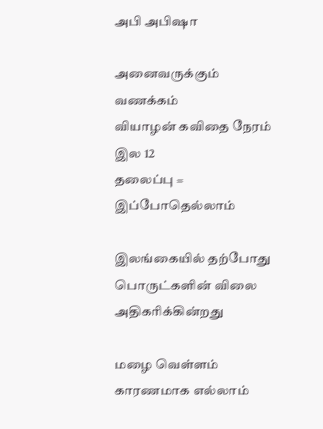அபி அபிஷா

அனைவருக்கும் வணக்கம்
வியாழன் கவிதை நேரம்
இல 12
தலைப்பு = இப்போதெல்லாம்

இலங்கையில் தற்போது பொருட்களின் விலை அதிகரிக்கின்றது

மழை வெள்ளம் காரணமாக எல்லாம்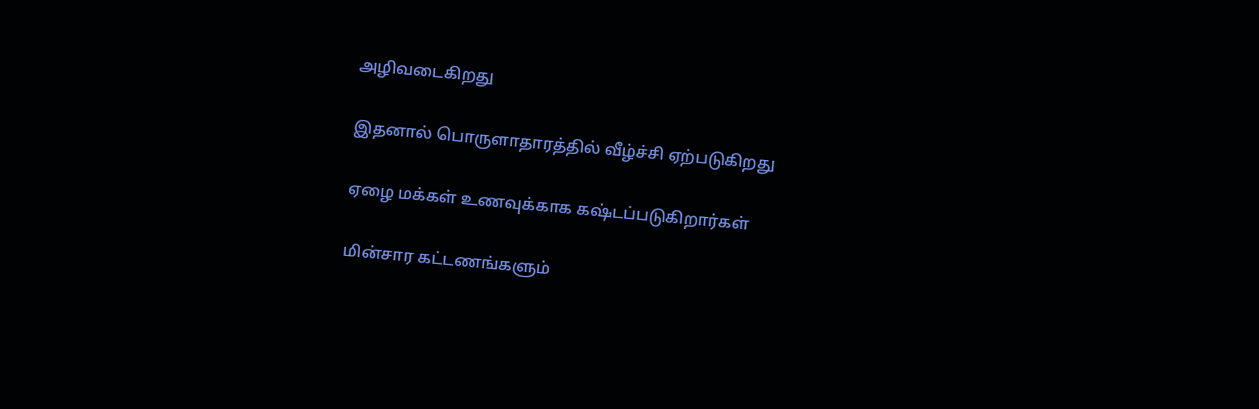அழிவடைகிறது

இதனால் பொருளாதாரத்தில் வீழ்ச்சி ஏற்படுகிறது

ஏழை மக்கள் உணவுக்காக கஷ்டப்படுகிறார்கள்

மின்சார கட்டணங்களும்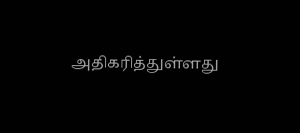அதிகரித்துள்ளது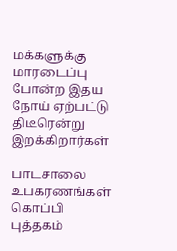மக்களுக்கு மாரடைப்பு போன்ற இதய நோய் ஏற்பட்டு திடீரென்று இறக்கிறார்கள்

பாடசாலை உபகரணங்கள் கொப்பி புத்தகம்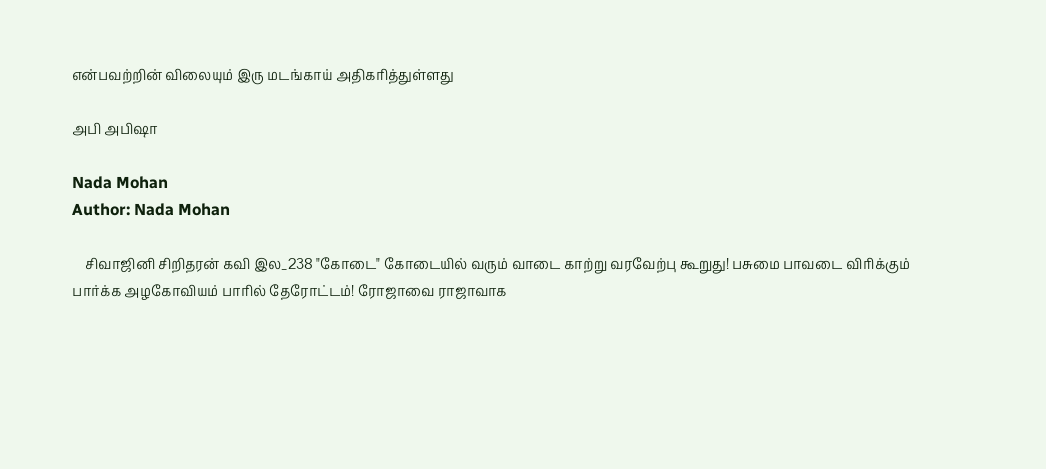என்பவற்றின் விலையும் இரு மடங்காய் அதிகரித்துள்ளது

அபி அபிஷா

Nada Mohan
Author: Nada Mohan

    சிவாஜினி சிறிதரன் கவி இல_238 "கோடை" கோடையில் வரும் வாடை காற்று வரவேற்பு கூறுது! பசுமை பாவடை விரிக்கும் பார்க்க அழகோவியம் பாரில் தேரோட்டம்! ரோஜாவை ராஜாவாக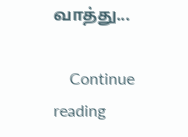வாத்து...

    Continue reading